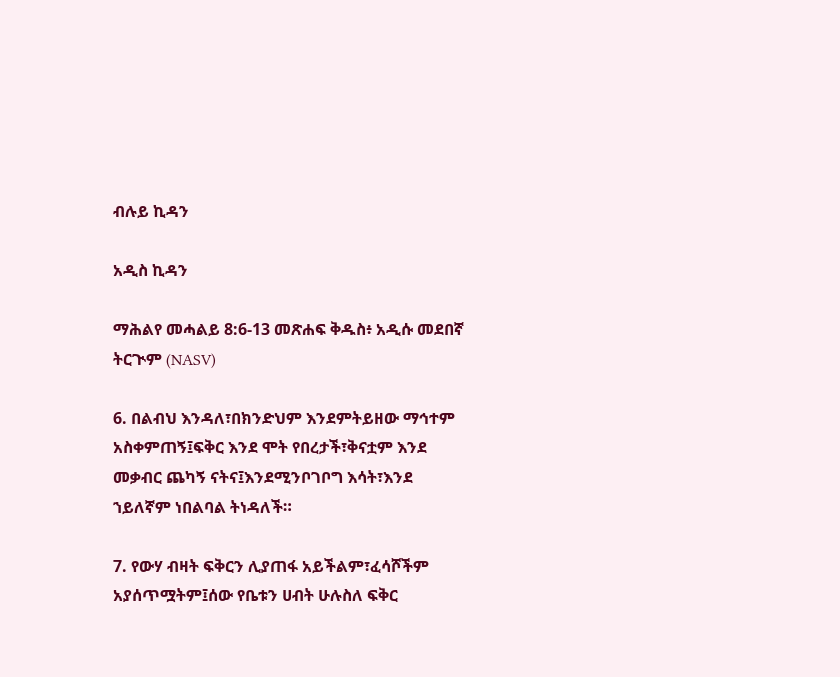ብሉይ ኪዳን

አዲስ ኪዳን

ማሕልየ መሓልይ 8:6-13 መጽሐፍ ቅዱስ፥ አዲሱ መደበኛ ትርጒም (NASV)

6. በልብህ እንዳለ፣በክንድህም እንደምትይዘው ማኅተም አስቀምጠኝ፤ፍቅር እንደ ሞት የበረታች፣ቅናቷም እንደ መቃብር ጨካኝ ናትና፤እንደሚንቦገቦግ እሳት፣እንደ ኀይለኛም ነበልባል ትነዳለች።

7. የውሃ ብዛት ፍቅርን ሊያጠፋ አይችልም፣ፈሳሾችም አያሰጥሟትም፤ሰው የቤቱን ሀብት ሁሉስለ ፍቅር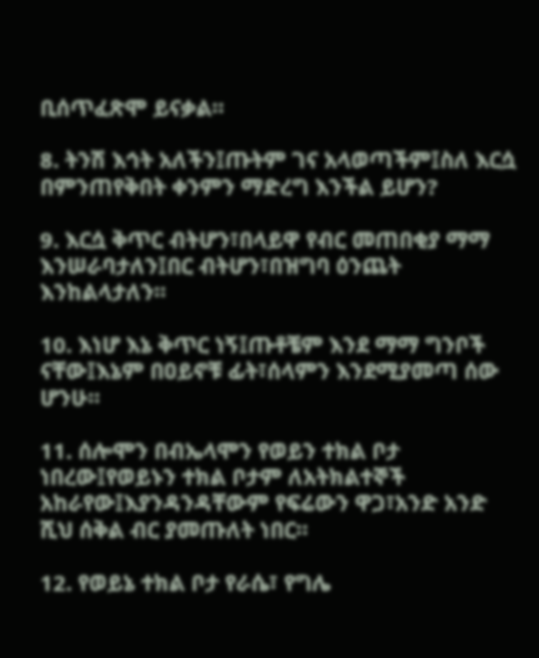ቢሰጥፈጽሞ ይናቃል።

8. ትንሽ እኅት አለችን፤ጡትም ገና አላወጣችም፤ስለ እርሷ በምንጠየቅበት ቀንምን ማድረግ እንችል ይሆን?

9. እርሷ ቅጥር ብትሆን፣በላይዋ የብር መጠበቂያ ማማ እንሠራባታለን፤በር ብትሆን፣በዝግባ ዕንጨት እንከልላታለን።

10. እነሆ እኔ ቅጥር ነኝ፤ጡቶቼም እንደ ማማ ግንቦች ናቸው፤እኔም በዐይኖቹ ፊት፣ሰላምን እንደሚያመጣ ሰው ሆንሁ።

11. ሰሎሞን በብኤላሞን የወይን ተክል ቦታ ነበረው፤የወይኑን ተክል ቦታም ለአትክልተኞች አከራየው፤እያንዳንዳቸውም የፍሬውን ዋጋ፣አንድ አንድ ሺህ ሰቅል ብር ያመጡለት ነበር።

12. የወይኔ ተክል ቦታ የራሴ፣ የግሌ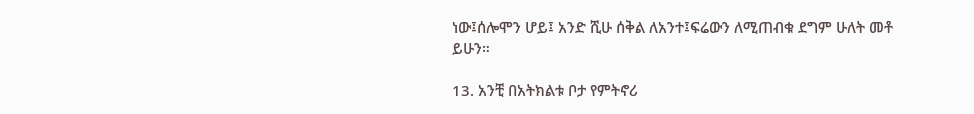ነው፤ሰሎሞን ሆይ፤ አንድ ሺሁ ሰቅል ለአንተ፤ፍሬውን ለሚጠብቁ ደግም ሁለት መቶ ይሁን።

13. አንቺ በአትክልቱ ቦታ የምትኖሪ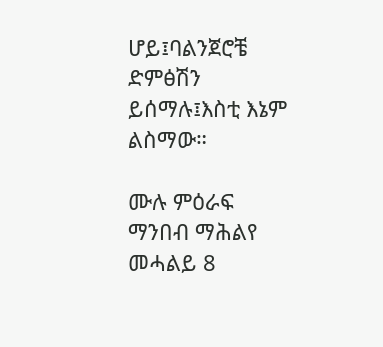ሆይ፤ባልንጀሮቼ ድምፅሽን ይሰማሉ፤እስቲ እኔም ልስማው።

ሙሉ ምዕራፍ ማንበብ ማሕልየ መሓልይ 8